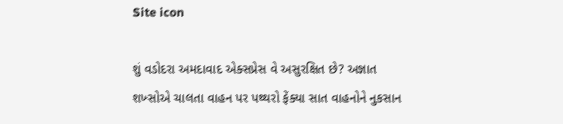Site icon

શું વડોદરા અમદાવાદ એક્સપ્રેસ વે અસુરક્ષિત છે? અજ્ઞાત શખ્સોએ ચાલતા વાહન પર પથ્થરો ફેંક્યા સાત વાહનોને નુકસાન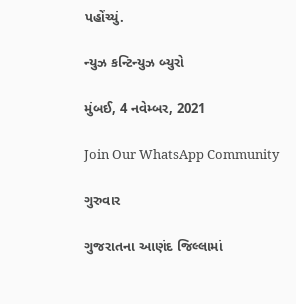પહોંચ્યું.

ન્યુઝ કન્ટિન્યુઝ બ્યુરો

મુંબઈ, 4 નવેમ્બર, 2021

Join Our WhatsApp Community

ગુરુવાર

ગુજરાતના આણંદ જિલ્લામાં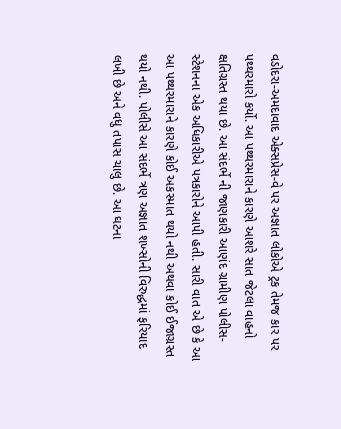વડોદરા-અમદાવાદ એક્સપ્રેસ-વે પર અજ્ઞાત લોકોએ ટ્રક તેમજ કાર પર પથ્થરમારો કર્યો. આ પથ્થરમારાને કારણે આશરે સાત જેટલા વાહનો ક્ષતિગ્રસ્ત થયા છે. આ સંદર્ભે ની જાણકારી આણંદ ગ્રામીણ પોલીસ-સ્ટેશનના એક અધિકારીએ પત્રકારોને આપી હતી. સારી વાત એ છે કે આ આ પથ્થરમારાને કારણે કોઈ અકસ્માત થયો નથી અથવા કોઈ ઈજાગ્રસ્ત થયો નથી. પોલીસે આ સંદર્ભે ત્રણ અજ્ઞાત શખ્સોની વિરુદ્ધમાં ફરિયાદ લખી છે અને વધુ તપાસ ચાલુ છે. આ ઘટના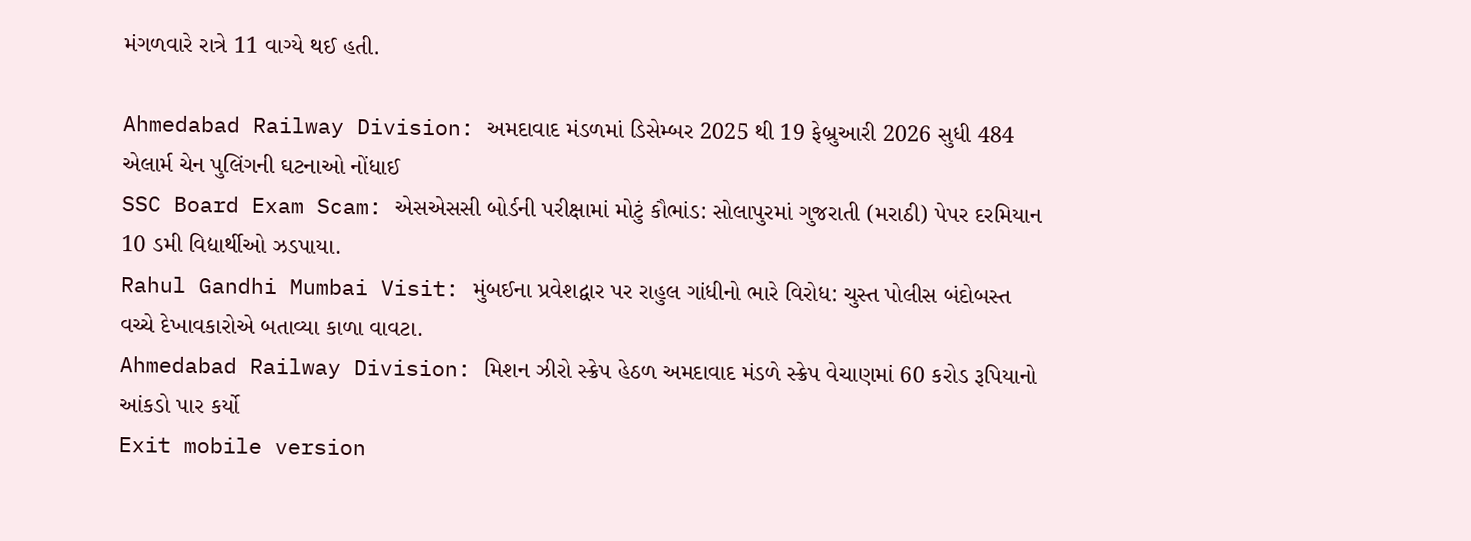મંગળવારે રાત્રે 11 વાગ્યે થઈ હતી.

Ahmedabad Railway Division: અમદાવાદ મંડળમાં ડિસેમ્બર 2025 થી 19 ફેબ્રુઆરી 2026 સુધી 484 એલાર્મ ચેન પુલિંગની ઘટનાઓ નોંધાઈ
SSC Board Exam Scam: એસએસસી બોર્ડની પરીક્ષામાં મોટું કૌભાંડ: સોલાપુરમાં ગુજરાતી (મરાઠી) પેપર દરમિયાન 10 ડમી વિદ્યાર્થીઓ ઝડપાયા.
Rahul Gandhi Mumbai Visit: મુંબઈના પ્રવેશદ્વાર પર રાહુલ ગાંધીનો ભારે વિરોધ: ચુસ્ત પોલીસ બંદોબસ્ત વચ્ચે દેખાવકારોએ બતાવ્યા કાળા વાવટા.
Ahmedabad Railway Division: મિશન ઝીરો સ્ક્રેપ હેઠળ અમદાવાદ મંડળે સ્ક્રેપ વેચાણમાં 60 કરોડ રૂપિયાનો આંકડો પાર કર્યો
Exit mobile version